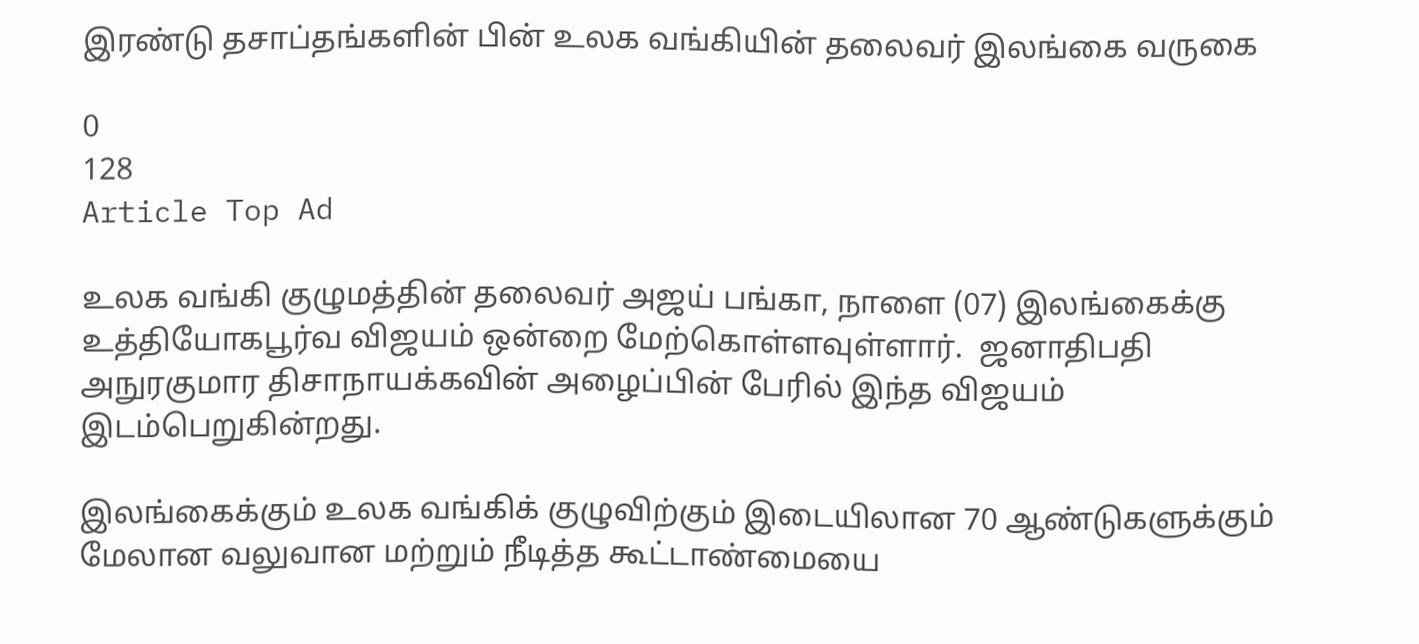இரண்டு தசாப்தங்களின் பின் உலக வங்கியின் தலைவர் இலங்கை வருகை

0
128
Article Top Ad

உலக வங்கி குழுமத்தின் தலைவர் அஜய் பங்கா, நாளை (07) இலங்கைக்கு உத்தியோகபூர்வ விஜயம் ஒன்றை மேற்கொள்ளவுள்ளார்.  ஜனாதிபதி அநுரகுமார திசாநாயக்கவின் அழைப்பின் பேரில் இந்த விஜயம் இடம்பெறுகின்றது.

இலங்கைக்கும் உலக வங்கிக் குழுவிற்கும் இடையிலான 70 ஆண்டுகளுக்கும் மேலான வலுவான மற்றும் நீடித்த கூட்டாண்மையை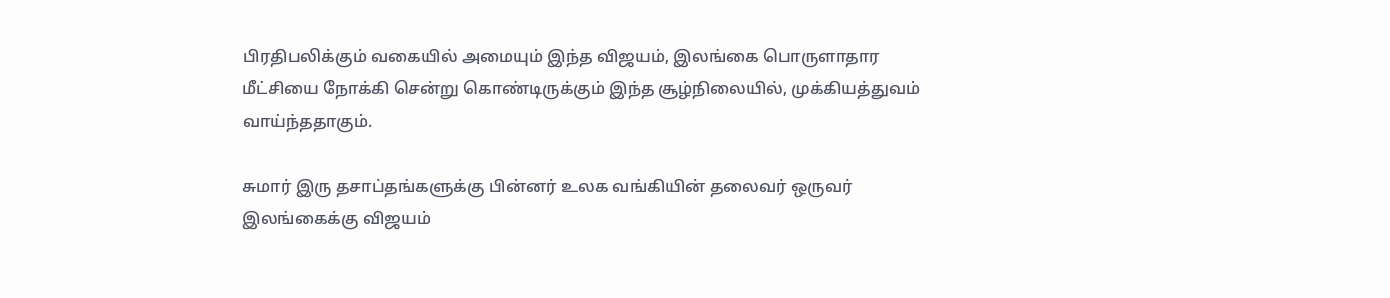பிரதிபலிக்கும் வகையில் அமையும் இந்த விஜயம், இலங்கை பொருளாதார மீட்சியை நோக்கி சென்று கொண்டிருக்கும் இந்த சூழ்நிலையில், முக்கியத்துவம் வாய்ந்ததாகும்.

சுமார் இரு தசாப்தங்களுக்கு பின்னர் உலக வங்கியின் தலைவர் ஒருவர் இலங்கைக்கு விஜயம்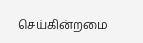செய்கின்றமை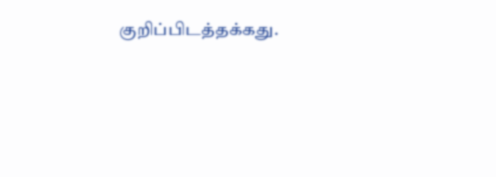குறிப்பிடத்தக்கது.